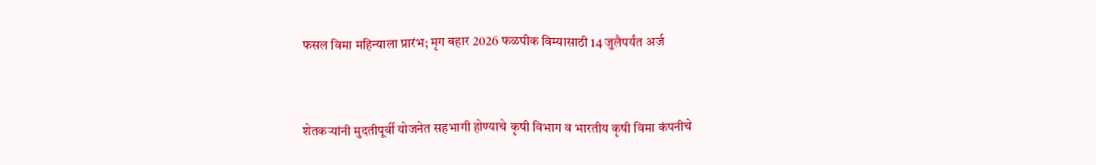फसल विमा महिन्याला प्रारंभ; मृग बहार 2026 फळपीक विम्यासाठी 14 जुलैपर्यंत अर्ज



शेतकऱ्यांनी मुदतीपूर्वी योजनेत सहभागी होण्याचे कृषी विभाग व भारतीय कृषी विमा कंपनीचे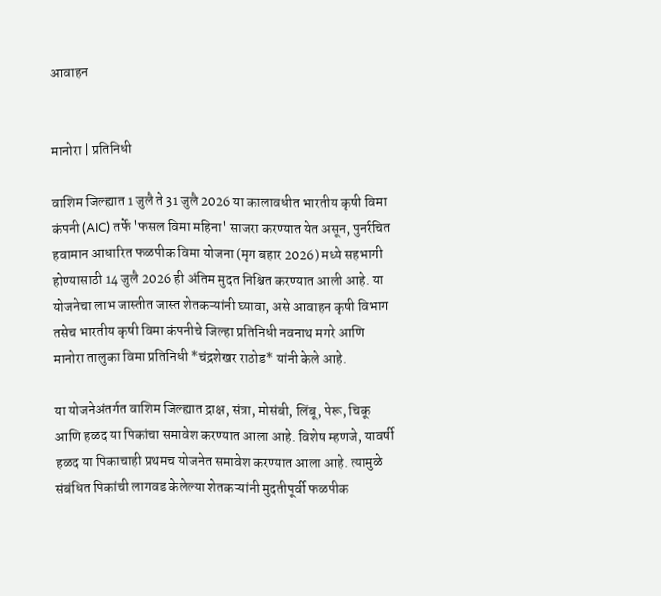आवाहन


मानोरा | प्रतिनिधी

वाशिम जिल्ह्यात 1 जुलै ते 31 जुलै 2026 या कालावधीत भारतीय कृषी विमा कंपनी (AIC) तर्फे 'फसल विमा महिना' साजरा करण्यात येत असून, पुनर्रचित हवामान आधारित फळपीक विमा योजना (मृग बहार 2026) मध्ये सहभागी होण्यासाठी 14 जुलै 2026 ही अंतिम मुदत निश्चित करण्यात आली आहे. या योजनेचा लाभ जास्तीत जास्त शेतकऱ्यांनी घ्यावा, असे आवाहन कृषी विभाग तसेच भारतीय कृषी विमा कंपनीचे जिल्हा प्रतिनिधी नवनाथ मगरे आणि मानोरा तालुका विमा प्रतिनिधी *चंद्रशेखर राठोड* यांनी केले आहे.

या योजनेअंतर्गत वाशिम जिल्ह्यात द्राक्ष, संत्रा, मोसंबी, लिंबू, पेरू, चिकू आणि हळद या पिकांचा समावेश करण्यात आला आहे. विशेष म्हणजे, यावर्षी हळद या पिकाचाही प्रथमच योजनेत समावेश करण्यात आला आहे. त्यामुळे संबंधित पिकांची लागवड केलेल्या शेतकऱ्यांनी मुदतीपूर्वी फळपीक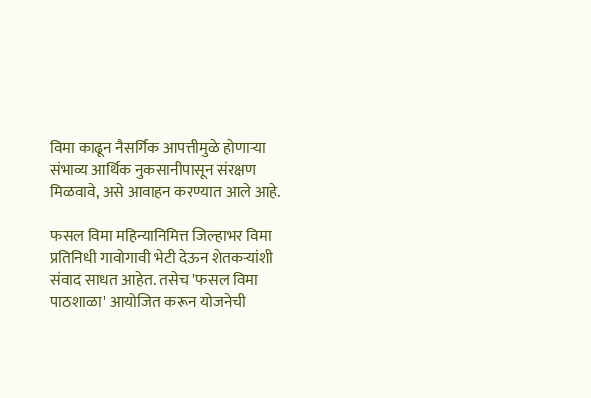विमा काढून नैसर्गिक आपत्तीमुळे होणाऱ्या संभाव्य आर्थिक नुकसानीपासून संरक्षण मिळवावे, असे आवाहन करण्यात आले आहे.

फसल विमा महिन्यानिमित्त जिल्हाभर विमा प्रतिनिधी गावोगावी भेटी देऊन शेतकऱ्यांशी संवाद साधत आहेत. तसेच 'फसल विमा पाठशाळा' आयोजित करून योजनेची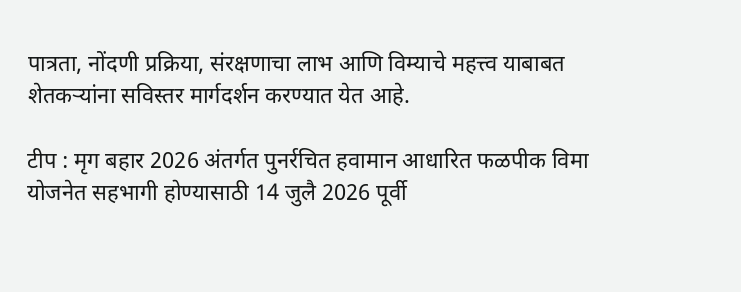पात्रता, नोंदणी प्रक्रिया, संरक्षणाचा लाभ आणि विम्याचे महत्त्व याबाबत शेतकऱ्यांना सविस्तर मार्गदर्शन करण्यात येत आहे.

टीप : मृग बहार 2026 अंतर्गत पुनर्रचित हवामान आधारित फळपीक विमा योजनेत सहभागी होण्यासाठी 14 जुलै 2026 पूर्वी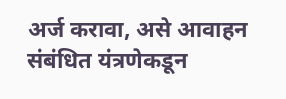अर्ज करावा, असे आवाहन संबंधित यंत्रणेकडून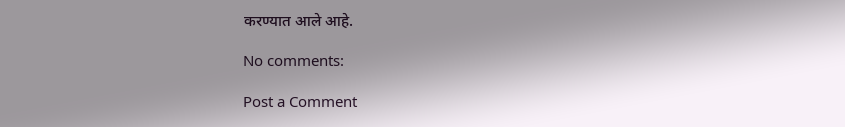करण्यात आले आहे.

No comments:

Post a Comment